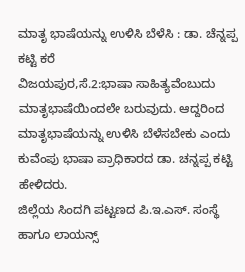ಮಾತೃ ಭಾಷೆಯನ್ನು ಉಳಿಸಿ ಬೆಳೆಸಿ : ಡಾ. ಚೆನ್ನಪ್ಪ ಕಟ್ಟಿ ಕರೆ
ವಿಜಯಪುರ,ಸೆ.2:ಭಾಷಾ ಸಾಹಿತ್ಯವೆಂಬುದು ಮಾತೃಭಾಷೆಯಿಂದಲೇ ಬರುವುದು. ಆದ್ದರಿಂದ ಮಾತೃಭಾಷೆಯನ್ನು ಉಳಿಸಿ ಬೆಳೆಸಬೇಕು ಎಂದು ಕುವೆಂಪು ಭಾಷಾ ಪ್ರಾಧಿಕಾರದ ಡಾ. ಚನ್ನಪ್ಪ ಕಟ್ಟಿ ಹೇಳಿದರು.
ಜಿಲ್ಲೆಯ ಸಿಂದಗಿ ಪಟ್ಟಣದ ಪಿ.ಇ.ಎಸ್. ಸಂಸ್ಥೆ ಹಾಗೂ ಲಾಯನ್ಸ್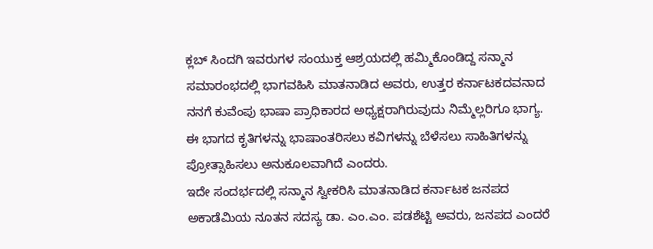ಕ್ಲಬ್ ಸಿಂದಗಿ ಇವರುಗಳ ಸಂಯುಕ್ತ ಆಶ್ರಯದಲ್ಲಿ ಹಮ್ಮಿಕೊಂಡಿದ್ದ ಸನ್ಮಾನ ಸಮಾರಂಭದಲ್ಲಿ ಭಾಗವಹಿಸಿ ಮಾತನಾಡಿದ ಅವರು, ಉತ್ತರ ಕರ್ನಾಟಕದವನಾದ ನನಗೆ ಕುವೆಂಪು ಭಾಷಾ ಪ್ರಾಧಿಕಾರದ ಅಧ್ಯಕ್ಷರಾಗಿರುವುದು ನಿಮ್ಮೆಲ್ಲರಿಗೂ ಭಾಗ್ಯ. ಈ ಭಾಗದ ಕೃತಿಗಳನ್ನು ಭಾಷಾಂತರಿಸಲು ಕವಿಗಳನ್ನು ಬೆಳೆಸಲು ಸಾಹಿತಿಗಳನ್ನು ಪ್ರೋತ್ಸಾಹಿಸಲು ಅನುಕೂಲವಾಗಿದೆ ಎಂದರು.
ಇದೇ ಸಂದರ್ಭದಲ್ಲಿ ಸನ್ಮಾನ ಸ್ವೀಕರಿಸಿ ಮಾತನಾಡಿದ ಕರ್ನಾಟಕ ಜನಪದ ಅಕಾಡೆಮಿಯ ನೂತನ ಸದಸ್ಯ ಡಾ. ಎಂ.ಎಂ. ಪಡಶೆಟ್ಟಿ ಅವರು, ಜನಪದ ಎಂದರೆ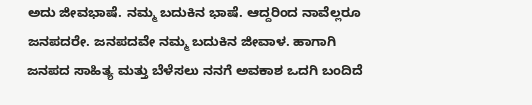ಅದು ಜೀವಭಾಷೆ. ನಮ್ಮ ಬದುಕಿನ ಭಾಷೆ. ಆದ್ದರಿಂದ ನಾವೆಲ್ಲರೂ ಜನಪದರೇ. ಜನಪದವೇ ನಮ್ಮ ಬದುಕಿನ ಜೀವಾಳ. ಹಾಗಾಗಿ ಜನಪದ ಸಾಹಿತ್ಯ ಮತ್ತು ಬೆಳೆಸಲು ನನಗೆ ಅವಕಾಶ ಒದಗಿ ಬಂದಿದೆ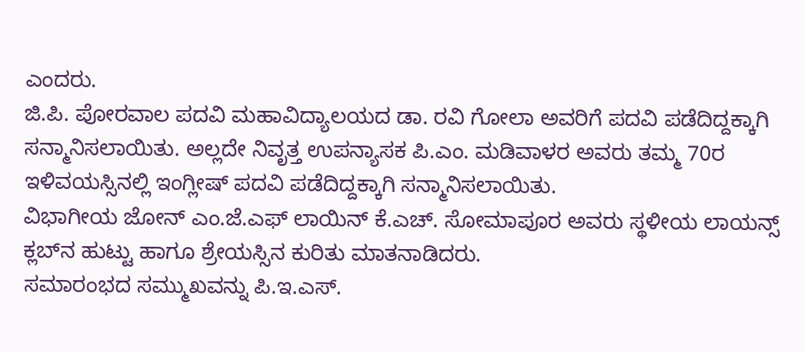ಎಂದರು.
ಜಿ.ಪಿ. ಪೋರವಾಲ ಪದವಿ ಮಹಾವಿದ್ಯಾಲಯದ ಡಾ. ರವಿ ಗೋಲಾ ಅವರಿಗೆ ಪದವಿ ಪಡೆದಿದ್ದಕ್ಕಾಗಿ ಸನ್ಮಾನಿಸಲಾಯಿತು. ಅಲ್ಲದೇ ನಿವೃತ್ತ ಉಪನ್ಯಾಸಕ ಪಿ.ಎಂ. ಮಡಿವಾಳರ ಅವರು ತಮ್ಮ 70ರ ಇಳಿವಯಸ್ಸಿನಲ್ಲಿ ಇಂಗ್ಲೀಷ್ ಪದವಿ ಪಡೆದಿದ್ದಕ್ಕಾಗಿ ಸನ್ಮಾನಿಸಲಾಯಿತು.
ವಿಭಾಗೀಯ ಜೋನ್ ಎಂ.ಜೆ.ಎಫ್ ಲಾಯಿನ್ ಕೆ.ಎಚ್. ಸೋಮಾಪೂರ ಅವರು ಸ್ಥಳೀಯ ಲಾಯನ್ಸ್ ಕ್ಲಬ್‍ನ ಹುಟ್ಟು ಹಾಗೂ ಶ್ರೇಯಸ್ಸಿನ ಕುರಿತು ಮಾತನಾಡಿದರು.
ಸಮಾರಂಭದ ಸಮ್ಮುಖವನ್ನು ಪಿ.ಇ.ಎಸ್.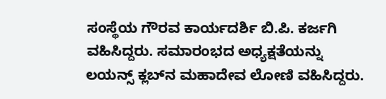ಸಂಸ್ಥೆಯ ಗೌರವ ಕಾರ್ಯದರ್ಶಿ ಬಿ.ಪಿ. ಕರ್ಜಗಿ ವಹಿಸಿದ್ದರು. ಸಮಾರಂಭದ ಅಧ್ಯಕ್ಷತೆಯನ್ನು ಲಯನ್ಸ್ ಕ್ಲಬ್‍ನ ಮಹಾದೇವ ಲೋಣಿ ವಹಿಸಿದ್ದರು.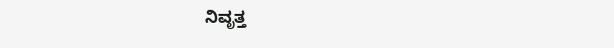ನಿವೃತ್ತ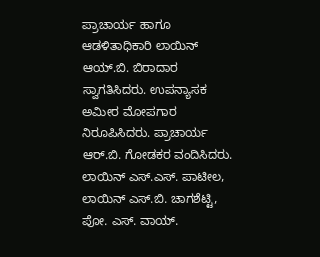ಪ್ರಾಚಾರ್ಯ ಹಾಗೂ ಆಡಳಿತಾಧಿಕಾರಿ ಲಾಯಿನ್ ಆಯ್.ಬಿ. ಬಿರಾದಾರ ಸ್ವಾಗತಿಸಿದರು. ಉಪನ್ಯಾಸಕ ಅಮೀರ ಮೋಪಗಾರ ನಿರೂಪಿಸಿದರು. ಪ್ರಾಚಾರ್ಯ ಆರ್.ಬಿ. ಗೋಡಕರ ವಂದಿಸಿದರು. ಲಾಯಿನ್ ಎಸ್.ಎಸ್. ಪಾಟೀಲ, ಲಾಯಿನ್ ಎಸ್.ಬಿ. ಚಾಗಶೆಟ್ಟಿ, ಪೋ. ಎಸ್. ವಾಯ್.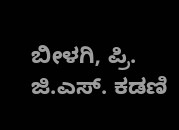ಬೀಳಗಿ, ಪ್ರಿ. ಜಿ.ಎಸ್. ಕಡಣಿ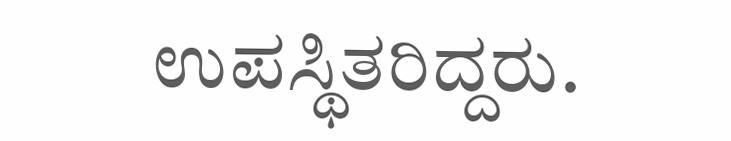ಉಪಸ್ಥಿತರಿದ್ದರು.